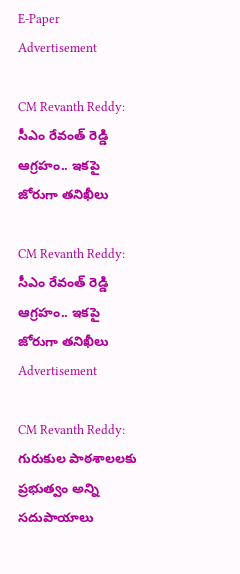E-Paper
Advertisement

CM Revanth Reddy: సీఎం రేవంత్ రెడ్డి ఆగ్రహం.. ఇకపై జోరుగా తనిఖీలు

CM Revanth Reddy: సీఎం రేవంత్ రెడ్డి ఆగ్రహం.. ఇకపై జోరుగా తనిఖీలు
Advertisement

CM Revanth Reddy: గురుకుల పాఠశాలలకు ప్రభుత్వం అన్ని సదుపాయాలు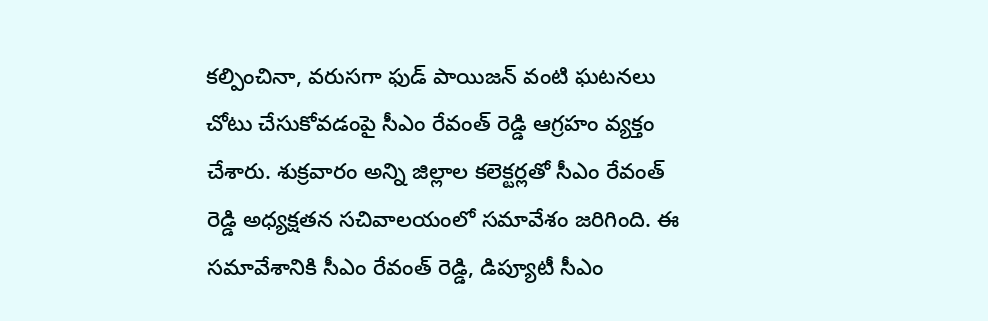కల్పించినా, వరుసగా ఫుడ్ పాయిజన్ వంటి ఘటనలు చోటు చేసుకోవడంపై సీఎం రేవంత్ రెడ్డి ఆగ్రహం వ్యక్తం చేశారు. శుక్రవారం అన్ని జిల్లాల కలెక్టర్లతో సీఎం రేవంత్ రెడ్డి అధ్యక్షతన సచివాలయంలో సమావేశం జరిగింది. ఈ సమావేశానికి సీఎం రేవంత్ రెడ్డి, డిప్యూటీ సీఎం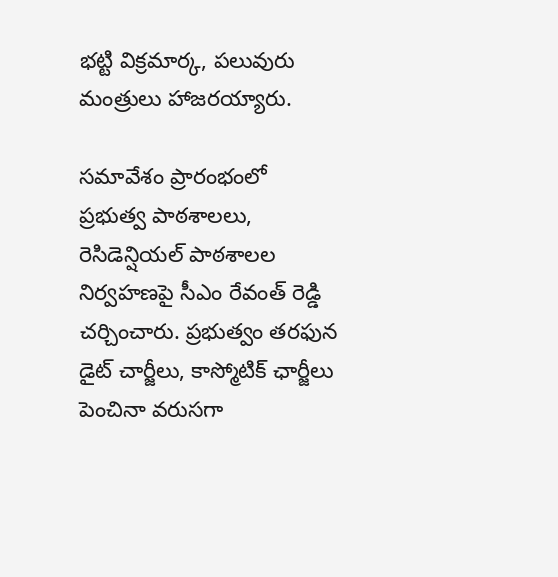భట్టి విక్రమార్క, పలువురు మంత్రులు హాజరయ్యారు.

సమావేశం ప్రారంభంలో ప్రభుత్వ పాఠశాలలు, రెసిడెన్షియల్ పాఠశాలల నిర్వహణపై సీఎం రేవంత్ రెడ్డి చర్చించారు. ప్రభుత్వం తరఫున డైట్ చార్జీలు, కాస్మోటిక్ ఛార్జీలు పెంచినా వరుసగా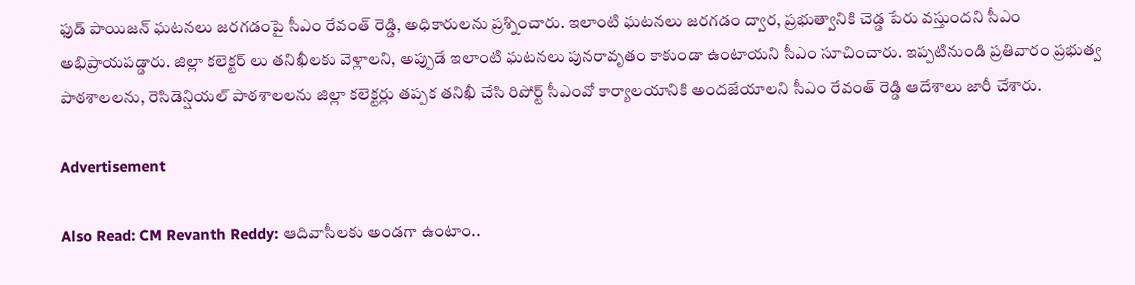ఫుడ్ పాయిజన్ ఘటనలు జరగడంపై సీఎం రేవంత్ రెడ్డి, అధికారులను ప్రశ్నించారు. ఇలాంటి ఘటనలు జరగడం ద్వార, ప్రభుత్వానికి చెడ్డ పేరు వస్తుందని సీఎం అభిప్రాయపడ్డారు. జిల్లా కలెక్టర్ లు తనిఖీలకు వెళ్లాలని, అప్పుడే ఇలాంటి ఘటనలు పునరావృతం కాకుండా ఉంటాయని సీఎం సూచించారు. ఇప్పటినుండి ప్రతివారం ప్రభుత్వ పాఠశాలలను, రెసిడెన్షియల్ పాఠశాలలను జిల్లా కలెక్టర్లు తప్పక తనిఖీ చేసి రిపోర్ట్ సీఎంవో కార్యాలయానికి అందజేయాలని సీఎం రేవంత్ రెడ్డి ఆదేశాలు జారీ చేశారు.

Advertisement

Also Read: CM Revanth Reddy: ఆదివాసీలకు అండగా ఉంటాం..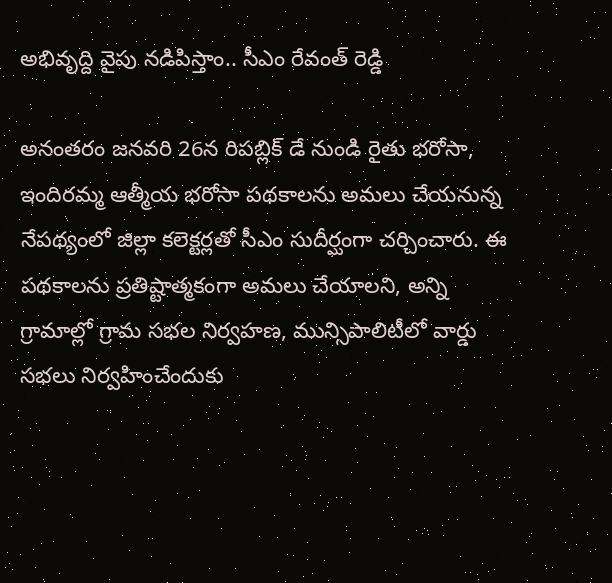అభివృద్ది వైపు నడిపిస్తాం.. సీఎం రేవంత్ రెడ్డి

అనంతరం జనవరి 26న రిపబ్లిక్ డే నుండి రైతు భరోసా, ఇందిరమ్మ ఆత్మీయ భరోసా పథకాలను అమలు చేయనున్న నేపథ్యంలో జిల్లా కలెక్టర్లతో సీఎం సుదీర్ఘంగా చర్చించారు. ఈ పథకాలను ప్రతిష్టాత్మకంగా అమలు చేయాలని, అన్ని గ్రామాల్లో గ్రామ సభల నిర్వహణ, మున్సిపాలిటీలో వార్డు సభలు నిర్వహించేందుకు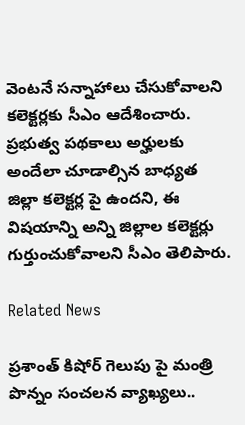వెంటనే సన్నాహాలు చేసుకోవాలని కలెక్టర్లకు సీఎం ఆదేశించారు. ప్రభుత్వ పథకాలు అర్హులకు అందేలా చూడాల్సిన బాధ్యత జిల్లా కలెక్టర్ల పై ఉందని, ఈ విషయాన్ని అన్ని జిల్లాల కలెక్టర్లు గుర్తుంచుకోవాలని సీఎం తెలిపారు.

Related News

ప్రశాంత్ కిషోర్ గెలుపు పై మంత్రి పొన్నం సంచలన వ్యాఖ్యలు..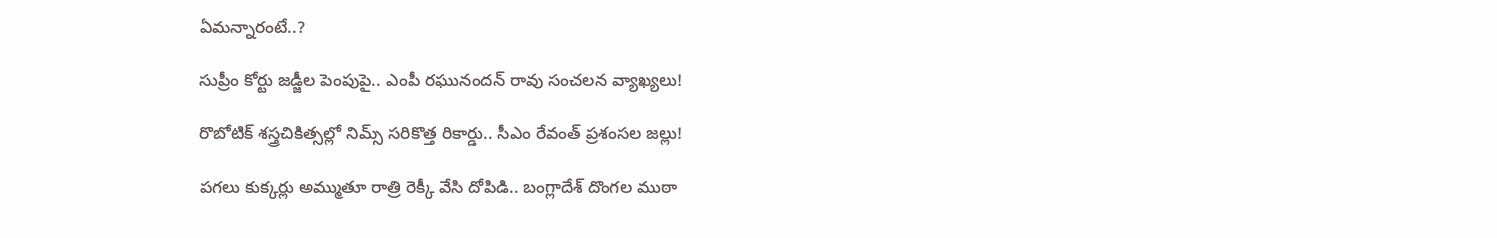ఏమన్నారంటే..?

సుప్రీం కోర్టు జడ్జీల పెంపుపై.. ఎంపీ రఘునందన్ రావు సంచలన వ్యాఖ్యలు!

రొబోటిక్ శస్త్రచికిత్సల్లో నిమ్స్ సరికొత్త రికార్డు.. సీఎం రేవంత్ ప్రశంసల జల్లు!

పగలు కుక్కర్లు అమ్ముతూ రాత్రి రెక్కీ వేసి దోపిడి.. బంగ్లాదేశ్ దొంగల ముఠా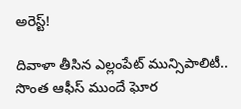అరెస్ట్!

దివాళా తీసిన ఎల్లంపేట్ మున్సిపాలిటీ.. సొంత ఆఫీస్ ముందే ఘోర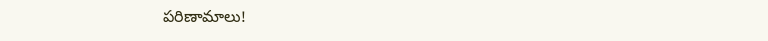పరిణామాలు!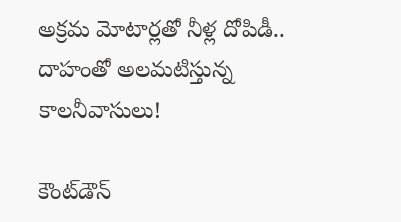అక్రమ మోటార్లతో నీళ్ల దోపిడీ.. దాహంతో అలమటిస్తున్న కాలనీవాసులు!

కౌంట్‌డౌన్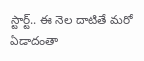స్టార్ట్.. ఈ నెల దాటితే మరో ఏడాదంతా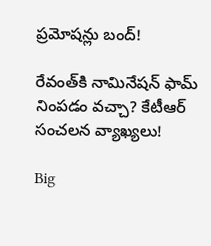ప్రమోషన్లు బంద్!

రేవంత్‌కి నామినేషన్ ఫామ్ నింపడం వచ్చా? కేటీఆర్ సంచలన వ్యాఖ్యలు!

Big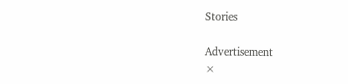Stories

Advertisement
×